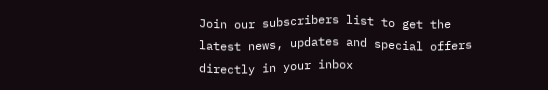Join our subscribers list to get the latest news, updates and special offers directly in your inbox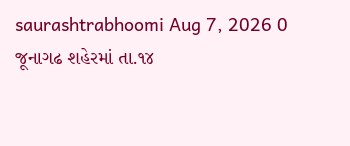saurashtrabhoomi Aug 7, 2026 0
જૂનાગઢ શહેરમાં તા.૧૪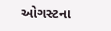ઓગસ્ટના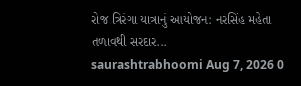રોજ ત્રિરંગા યાત્રાનું આયોજન: નરસિંહ મહેતા તળાવથી સરદાર...
saurashtrabhoomi Aug 7, 2026 0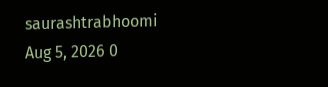saurashtrabhoomi Aug 5, 2026 0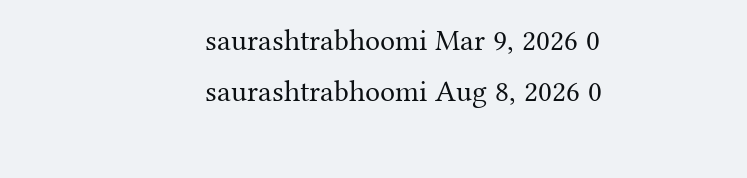saurashtrabhoomi Mar 9, 2026 0
saurashtrabhoomi Aug 8, 2026 0